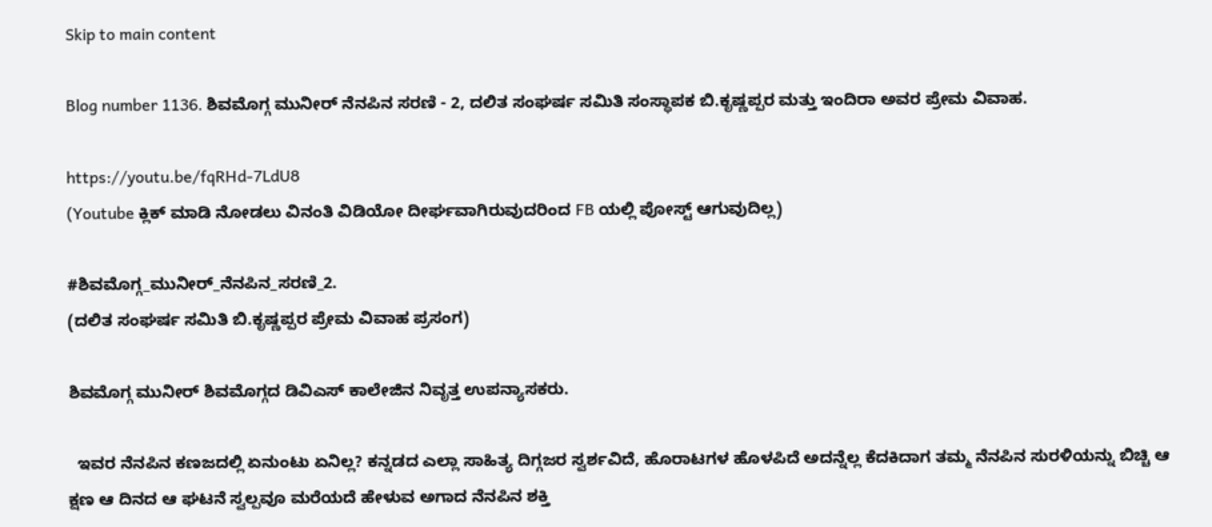Skip to main content

Blog number 1136. ಶಿವಮೊಗ್ಗ ಮುನೀರ್ ನೆನಪಿನ ಸರಣಿ - 2, ದಲಿತ ಸಂಘರ್ಷ ಸಮಿತಿ ಸಂಸ್ಥಾಪಕ ಬಿ.ಕೃಷ್ಣಪ್ಪರ ಮತ್ತು ಇಂದಿರಾ ಅವರ ಪ್ರೇಮ ವಿವಾಹ.

https://youtu.be/fqRHd-7LdU8
(Youtube ಕ್ಲಿಕ್ ಮಾಡಿ ನೋಡಲು ವಿನಂತಿ ವಿಡಿಯೋ ದೀರ್ಘವಾಗಿರುವುದರಿಂದ FB ಯಲ್ಲಿ ಪೋಸ್ಟ್ ಆಗುವುದಿಲ್ಲ)

#ಶಿವಮೊಗ್ಗ_ಮುನೀರ್_ನೆನಪಿನ_ಸರಣಿ_2.
(ದಲಿತ ಸಂಘರ್ಷ ಸಮಿತಿ ಬಿ.ಕೃಷ್ಣಪ್ಪರ ಪ್ರೇಮ ವಿವಾಹ ಪ್ರಸಂಗ)

ಶಿವಮೊಗ್ಗ ಮುನೀರ್ ಶಿವಮೊಗ್ಗದ ಡಿವಿಎಸ್ ಕಾಲೇಜಿನ ನಿವೃತ್ತ ಉಪನ್ಯಾಸಕರು.

  ಇವರ ನೆನಪಿನ ಕಣಜದಲ್ಲಿ ಏನುಂಟು ಏನಿಲ್ಲ? ಕನ್ನಡದ ಎಲ್ಲಾ ಸಾಹಿತ್ಯ ದಿಗ್ಗಜರ ಸ್ವರ್ಶವಿದೆ, ಹೊರಾಟಗಳ ಹೊಳಪಿದೆ ಅದನ್ನೆಲ್ಲ ಕೆದಕಿದಾಗ ತಮ್ಮ ನೆನಪಿನ ಸುರಳಿಯನ್ನು ಬಿಚ್ಚಿ ಆ ಕ್ಷಣ ಆ ದಿನದ ಆ ಘಟನೆ ಸ್ವಲ್ಪವೂ ಮರೆಯದೆ ಹೇಳುವ ಅಗಾದ ನೆನಪಿನ ಶಕ್ತಿ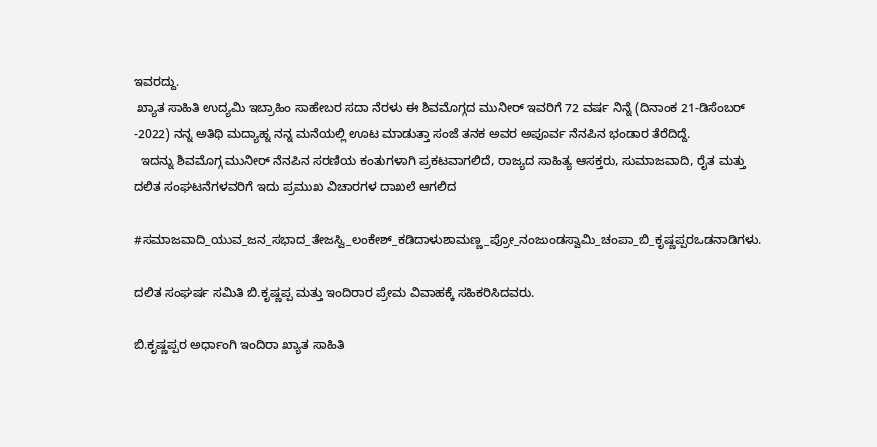ಇವರದ್ದು.
 ಖ್ಯಾತ ಸಾಹಿತಿ ಉದ್ಯಮಿ ಇಬ್ರಾಹಿಂ ಸಾಹೇಬರ ಸದಾ ನೆರಳು ಈ ಶಿವಮೊಗ್ಗದ ಮುನೀರ್ ಇವರಿಗೆ 72 ವರ್ಷ ನಿನ್ನೆ (ದಿನಾಂಕ 21-ಡಿಸೆಂಬರ್ -2022) ನನ್ನ ಅತಿಥಿ ಮದ್ಯಾಹ್ನ ನನ್ನ ಮನೆಯಲ್ಲಿ ಊಟ ಮಾಡುತ್ತಾ ಸಂಜೆ ತನಕ ಅವರ ಅಪೂರ್ವ ನೆನಪಿನ ಭಂಡಾರ ತೆರೆದಿದ್ದೆ.
  ಇದನ್ನು ಶಿವಮೊಗ್ಗ ಮುನೀರ್ ನೆನಪಿನ ಸರಣಿಯ ಕಂತುಗಳಾಗಿ ಪ್ರಕಟವಾಗಲಿದೆ, ರಾಜ್ಯದ ಸಾಹಿತ್ಯ ಆಸಕ್ತರು, ಸುಮಾಜವಾದಿ, ರೈತ ಮತ್ತು ದಲಿತ ಸಂಘಟನೆಗಳವರಿಗೆ ಇದು ಪ್ರಮುಖ ವಿಚಾರಗಳ ದಾಖಲೆ ಆಗಲಿದ

#ಸಮಾಜವಾದಿ_ಯುವ_ಜನ_ಸಭಾದ_ತೇಜಸ್ವಿ_ಲಂಕೇಶ್_ಕಡಿದಾಳುಶಾಮಣ್ಣ_ಪ್ರೋ_ನಂಜುಂಡಸ್ವಾಮಿ_ಚಂಪಾ_ಬಿ_ಕೃಷ್ಣಪ್ಪರಒಡನಾಡಿಗಳು.

ದಲಿತ ಸಂಘರ್ಷ ಸಮಿತಿ ಬಿ.ಕೃಷ್ಣಪ್ಪ ಮತ್ತು ಇಂದಿರಾರ ಪ್ರೇಮ ವಿವಾಹಕ್ಕೆ ಸಹಿಕರಿಸಿದವರು.

ಬಿ.ಕೃಷ್ಣಪ್ಪರ ಅರ್ಧಾಂಗಿ ಇಂದಿರಾ ಖ್ಯಾತ ಸಾಹಿತಿ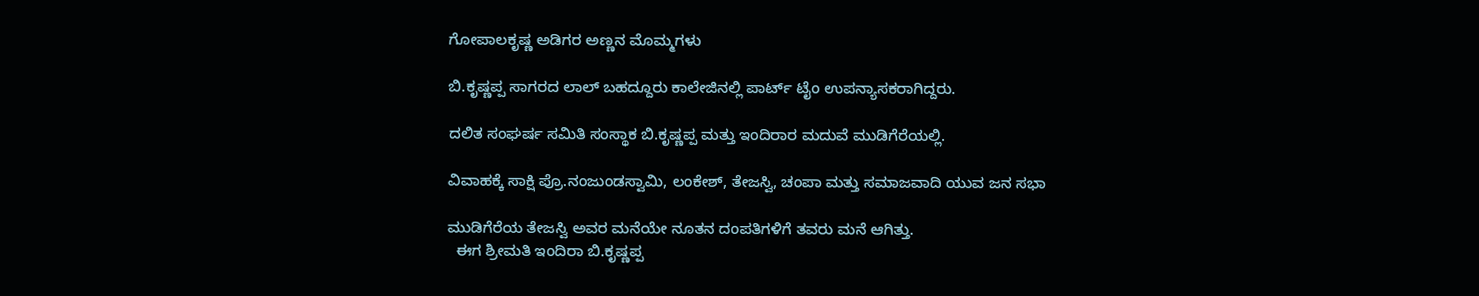ಗೋಪಾಲಕೃಷ್ಣ ಅಡಿಗರ ಅಣ್ಣನ ಮೊಮ್ಮಗಳು

ಬಿ.ಕೃಷ್ಣಪ್ಪ ಸಾಗರದ ಲಾಲ್ ಬಹದ್ದೂರು ಕಾಲೇಜಿನಲ್ಲಿ ಪಾರ್ಟ್ ಟೈಂ ಉಪನ್ಯಾಸಕರಾಗಿದ್ದರು.

ದಲಿತ ಸಂಘರ್ಷ ಸಮಿತಿ ಸಂಸ್ಥಾಕ ಬಿ.ಕೃಷ್ಣಪ್ಪ ಮತ್ತು ಇಂದಿರಾರ ಮದುವೆ ಮುಡಿಗೆರೆಯಲ್ಲಿ.

ವಿವಾಹಕ್ಕೆ ಸಾಕ್ಷಿ ಪ್ರೊ.ನಂಜುಂಡಸ್ವಾಮಿ, ಲಂಕೇಶ್, ತೇಜಸ್ವಿ, ಚಂಪಾ ಮತ್ತು ಸಮಾಜವಾದಿ ಯುವ ಜನ ಸಭಾ

ಮುಡಿಗೆರೆಯ ತೇಜಸ್ವಿ ಅವರ ಮನೆಯೇ ನೂತನ ದಂಪತಿಗಳಿಗೆ ತವರು ಮನೆ ಆಗಿತ್ತು.
  ಈಗ ಶ್ರೀಮತಿ ಇಂದಿರಾ ಬಿ.ಕೃಷ್ಣಪ್ಪ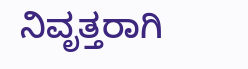ನಿವೃತ್ತರಾಗಿ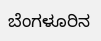ಬೆಂಗಳೂರಿನ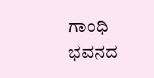ಗಾಂಧಿ ಭವನದ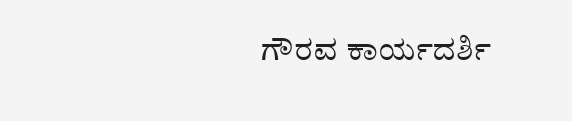ಗೌರವ ಕಾರ್ಯದರ್ಶಿ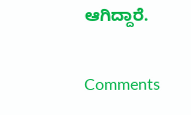ಆಗಿದ್ದಾರೆ.

Comments